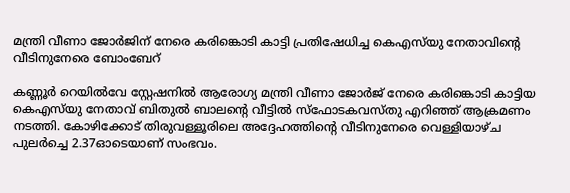മന്ത്രി വീണാ ജോർജിന് നേരെ കരിങ്കൊടി കാട്ടി പ്രതിഷേധിച്ച കെഎസ്‌യു നേതാവിന്റെ വീടിനുനേരെ ബോംബേറ്

കണ്ണൂർ റെയിൽവേ സ്റ്റേഷനിൽ ആരോഗ്യ മന്ത്രി വീണാ ജോർജ് നേരെ കരിങ്കൊടി കാട്ടിയ കെഎസ്‌യു നേതാവ് ബിതുൽ ബാലന്റെ വീട്ടിൽ സ്‌ഫോടകവസ്തു എറിഞ്ഞ് ആക്രമണം നടത്തി. കോഴിക്കോട് തിരുവള്ളൂരിലെ അദ്ദേഹത്തിന്റെ വീടിനുനേരെ വെള്ളിയാഴ്ച പുലർച്ചെ 2.37ഓടെയാണ് സംഭവം.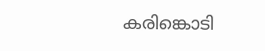കരിങ്കൊടി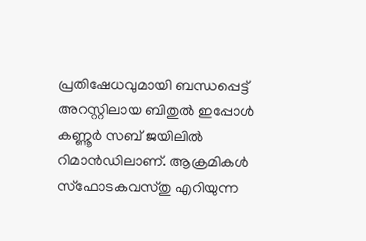പ്രതിഷേധവുമായി ബന്ധപ്പെട്ട് അറസ്റ്റിലായ ബിതുൽ ഇപ്പോൾ കണ്ണൂർ സബ് ജയിലിൽ റിമാൻഡിലാണ്. ആക്രമികൾ സ്‌ഫോടകവസ്തു എറിയുന്ന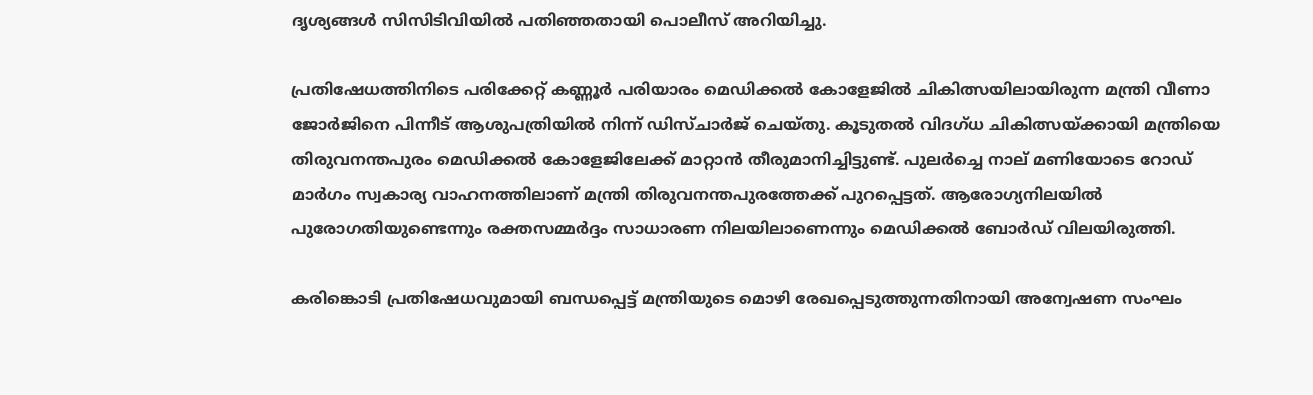ദൃശ്യങ്ങൾ സിസിടിവിയിൽ പതിഞ്ഞതായി പൊലീസ് അറിയിച്ചു.

പ്രതിഷേധത്തിനിടെ പരിക്കേറ്റ് കണ്ണൂർ പരിയാരം മെഡിക്കൽ കോളേജിൽ ചികിത്സയിലായിരുന്ന മന്ത്രി വീണാ ജോർജിനെ പിന്നീട് ആശുപത്രിയിൽ നിന്ന് ഡിസ്ചാർജ് ചെയ്തു. കൂടുതൽ വിദഗ്ധ ചികിത്സയ്ക്കായി മന്ത്രിയെ തിരുവനന്തപുരം മെഡിക്കൽ കോളേജിലേക്ക് മാറ്റാൻ തീരുമാനിച്ചിട്ടുണ്ട്. പുലർച്ചെ നാല് മണിയോടെ റോഡ് മാർഗം സ്വകാര്യ വാഹനത്തിലാണ് മന്ത്രി തിരുവനന്തപുരത്തേക്ക് പുറപ്പെട്ടത്. ആരോഗ്യനിലയിൽ പുരോഗതിയുണ്ടെന്നും രക്തസമ്മർദ്ദം സാധാരണ നിലയിലാണെന്നും മെഡിക്കൽ ബോർഡ് വിലയിരുത്തി.

കരിങ്കൊടി പ്രതിഷേധവുമായി ബന്ധപ്പെട്ട് മന്ത്രിയുടെ മൊഴി രേഖപ്പെടുത്തുന്നതിനായി അന്വേഷണ സംഘം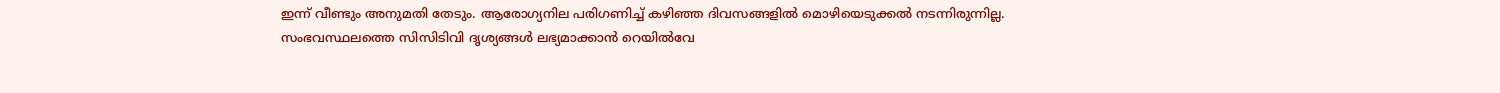ഇന്ന് വീണ്ടും അനുമതി തേടും. ആരോഗ്യനില പരിഗണിച്ച് കഴിഞ്ഞ ദിവസങ്ങളിൽ മൊഴിയെടുക്കൽ നടന്നിരുന്നില്ല. സംഭവസ്ഥലത്തെ സിസിടിവി ദൃശ്യങ്ങൾ ലഭ്യമാക്കാൻ റെയിൽവേ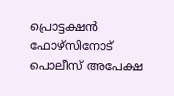പ്രൊട്ടക്ഷൻ ഫോഴ്സിനോട് പൊലീസ് അപേക്ഷ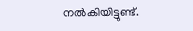നൽകിയിട്ടുണ്ട്.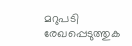മറുപടി രേഖപ്പെടുത്തുക